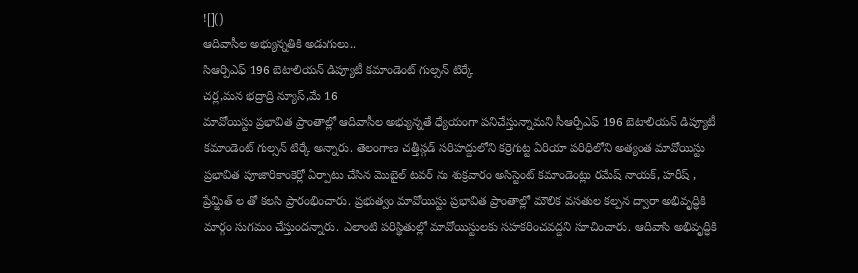![]()
ఆదివాసీల అభ్యున్నతికి అడుగులు..
సిఆర్పిఎఫ్ 196 బెటాలియన్ డిప్యూటీ కమాండెంట్ గుల్సన్ టిర్కే
చర్ల,మన భద్రాద్రి న్యూస్,మే 16
మావోయిస్టు ప్రభావిత ప్రాంతాల్లో ఆదివాసీల అభ్యున్నతే ధ్యేయంగా పనిచేస్తున్నామని సీఆర్పీఎఫ్ 196 బెటాలియన్ డిప్యూటీ కమాండెంట్ గుల్సన్ టిర్కే అన్నారు. తెలంగాణ చత్తీస్గడ్ సరిహద్దులోని కర్రెగుట్ట ఏరియా పరిధిలోని అత్యంత మావోయిస్టు ప్రభావిత పూజారికాంకెర్లో ఏర్పాటు చేసిన మొబైల్ టవర్ ను శుక్రవారం అసిస్టెంట్ కమాండెంట్లు రమేష్ నాయక్, హరీష్ , ప్రేమ్జిత్ ల తో కలసి ప్రారంభించారు. ప్రభుత్వం మావోయిస్టు ప్రభావిత ప్రాంతాల్లో మౌలిక వసతుల కల్పన ద్వారా అభివృద్ధికి మార్గం సుగమం చేస్తుందన్నారు. ఎలాంటి పరిస్థితుల్లో మావోయిస్టులకు సహకరించవద్దని సూచించారు. ఆదివాసి అభివృద్ధికి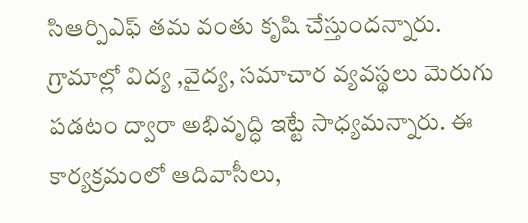సిఆర్పిఎఫ్ తమ వంతు కృషి చేస్తుందన్నారు. గ్రామాల్లో విద్య ,వైద్య, సమాచార వ్యవస్థలు మెరుగు పడటం ద్వారా అభివృద్ధి ఇట్టే సాధ్యమన్నారు. ఈ కార్యక్రమంలో ఆదివాసీలు,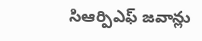సిఆర్పిఎఫ్ జవాన్లు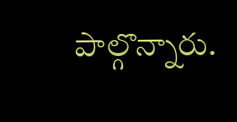పాల్గొన్నారు.